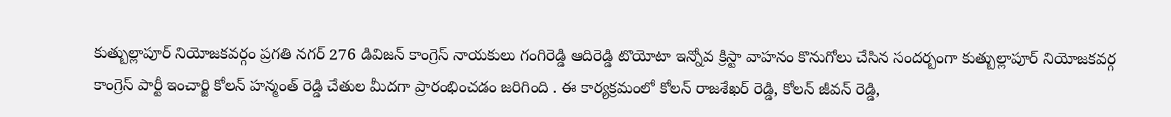కుత్బుల్లాపూర్ నియోజకవర్గం ప్రగతి నగర్ 276 డివిజన్ కాంగ్రెస్ నాయకులు గంగిరెడ్డి ఆదిరెడ్డి టొయోటా ఇన్నోవ క్రిస్టా వాహనం కొనుగోలు చేసిన సందర్బంగా కుత్బుల్లాపూర్ నియోజకవర్గ కాంగ్రెస్ పార్టీ ఇంచార్జి కోలన్ హన్మంత్ రెడ్డి చేతుల మీదగా ప్రారంభించడం జరిగింది . ఈ కార్యక్రమంలో కోలన్ రాజశేఖర్ రెడ్డి, కోలన్ జీవన్ రెడ్డి,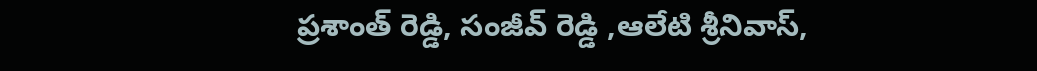ప్రశాంత్ రెడ్డి, సంజీవ్ రెడ్డి ,ఆలేటి శ్రీనివాస్,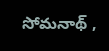సోమనాథ్ ,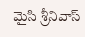మైసి శ్రీనివాస్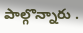పాల్గొన్నారు .